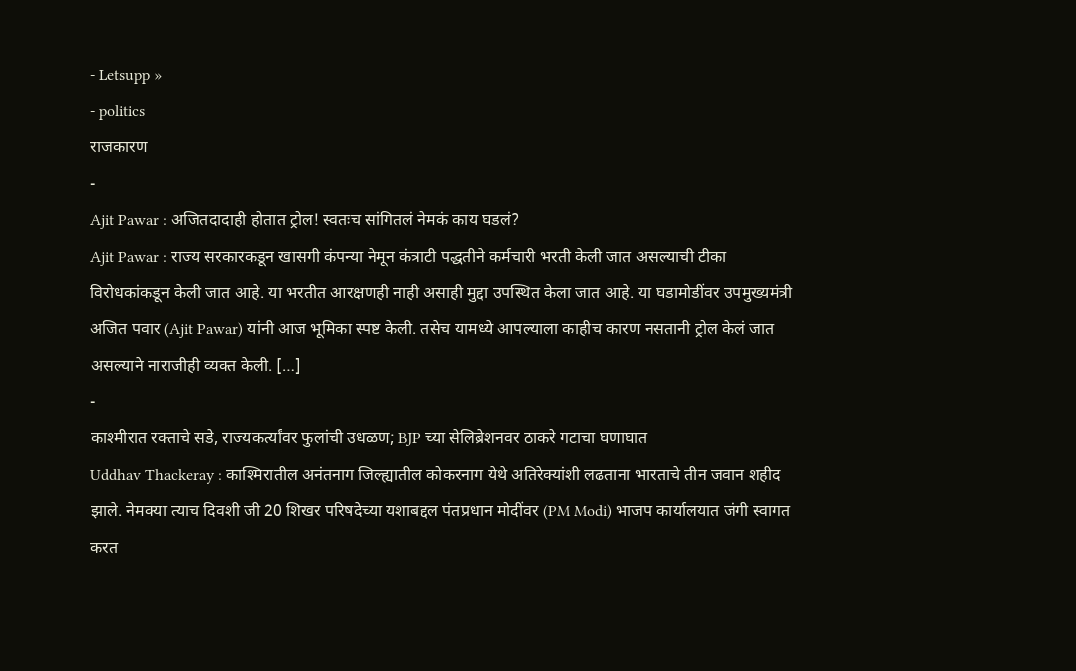- Letsupp »
- politics
राजकारण
-
Ajit Pawar : अजितदादाही होतात ट्रोल! स्वतःच सांगितलं नेमकं काय घडलं?
Ajit Pawar : राज्य सरकारकडून खासगी कंपन्या नेमून कंत्राटी पद्धतीने कर्मचारी भरती केली जात असल्याची टीका विरोधकांकडून केली जात आहे. या भरतीत आरक्षणही नाही असाही मुद्दा उपस्थित केला जात आहे. या घडामोडींवर उपमुख्यमंत्री अजित पवार (Ajit Pawar) यांनी आज भूमिका स्पष्ट केली. तसेच यामध्ये आपल्याला काहीच कारण नसतानी ट्रोल केलं जात असल्याने नाराजीही व्यक्त केली. […]
-
काश्मीरात रक्ताचे सडे, राज्यकर्त्यांवर फुलांची उधळण; BJP च्या सेलिब्रेशनवर ठाकरे गटाचा घणाघात
Uddhav Thackeray : काश्मिरातील अनंतनाग जिल्ह्यातील कोकरनाग येथे अतिरेक्यांशी लढताना भारताचे तीन जवान शहीद झाले. नेमक्या त्याच दिवशी जी 20 शिखर परिषदेच्या यशाबद्दल पंतप्रधान मोदींवर (PM Modi) भाजप कार्यालयात जंगी स्वागत करत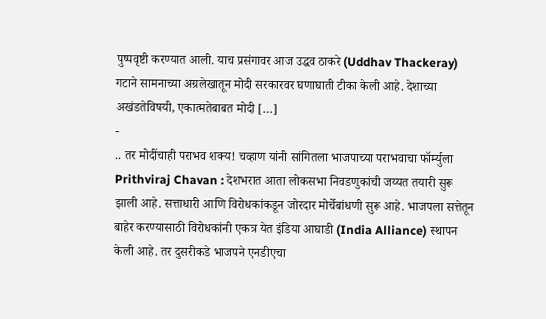पुष्पवृष्टी करण्यात आली. याच प्रसंगावर आज उद्धव ठाकरे (Uddhav Thackeray) गटाने सामनाच्या अग्रलेखातून मोदी सरकारवर घणाघाती टीका केली आहे. देशाच्या अखंडतेविषयी, एकात्मतेबाबत मोदी […]
-
.. तर मोदींचाही पराभव शक्य! चव्हाण यांनी सांगितला भाजपाच्या पराभवाचा फॉर्म्युला
Prithviraj Chavan : देशभरात आता लोकसभा निवडणुकांची जय्यत तयारी सुरू झाली आहे. सत्ताधारी आणि विरोधकांकडून जोरदार मोर्चेबांधणी सुरू आहे. भाजपला सत्तेतून बाहेर करण्यासाठी विरोधकांनी एकत्र येत इंडिया आघाडी (India Alliance) स्थापन केली आहे. तर दुसरीकडे भाजपने एनडीएचा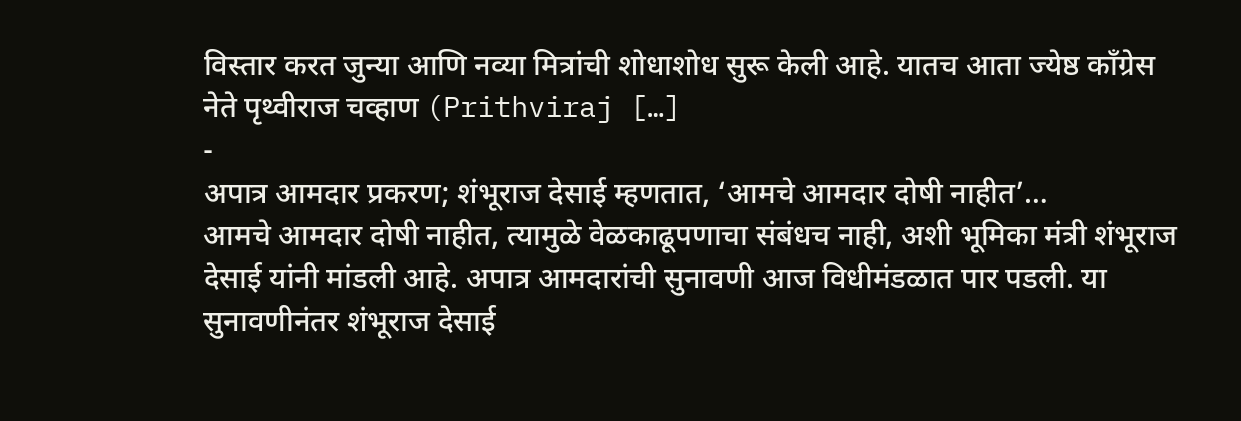विस्तार करत जुन्या आणि नव्या मित्रांची शोधाशोध सुरू केली आहे. यातच आता ज्येष्ठ काँग्रेस नेते पृथ्वीराज चव्हाण (Prithviraj […]
-
अपात्र आमदार प्रकरण; शंभूराज देसाई म्हणतात, ‘आमचे आमदार दोषी नाहीत’…
आमचे आमदार दोषी नाहीत, त्यामुळे वेळकाढूपणाचा संबंधच नाही, अशी भूमिका मंत्री शंभूराज देसाई यांनी मांडली आहे. अपात्र आमदारांची सुनावणी आज विधीमंडळात पार पडली. या सुनावणीनंतर शंभूराज देसाई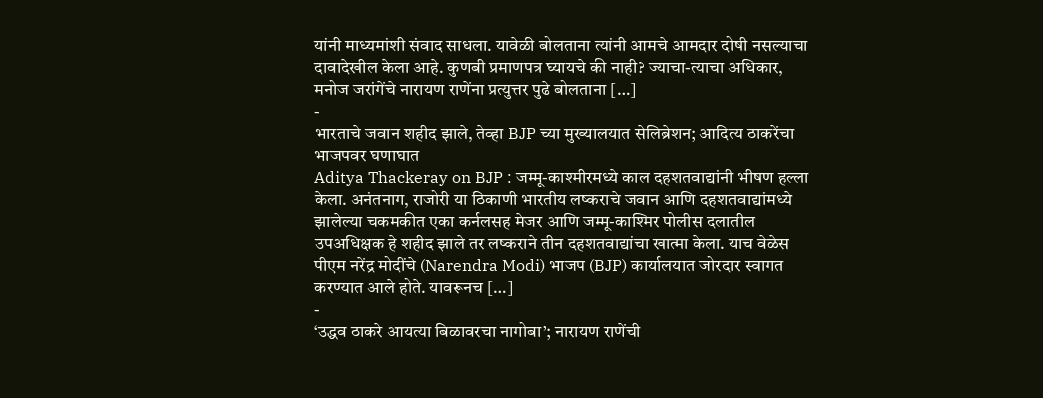यांनी माध्यमांशी संवाद साधला. यावेळी बोलताना त्यांनी आमचे आमदार दोषी नसल्याचा दावादेखील केला आहे. कुणबी प्रमाणपत्र घ्यायचे की नाही? ज्याचा-त्याचा अधिकार, मनोज जरांगेंचे नारायण राणेंना प्रत्युत्तर पुढे बोलताना […]
-
भारताचे जवान शहीद झाले, तेव्हा BJP च्या मुख्यालयात सेलिब्रेशन; आदित्य ठाकरेंचा भाजपवर घणाघात
Aditya Thackeray on BJP : जम्मू-काश्मीरमध्ये काल दहशतवाद्यांनी भीषण हल्ला केला. अनंतनाग, राजोरी या ठिकाणी भारतीय लष्कराचे जवान आणि दहशतवाद्यांमध्ये झालेल्या चकमकीत एका कर्नलसह मेजर आणि जम्मू-काश्मिर पोलीस दलातील उपअधिक्षक हे शहीद झाले तर लष्कराने तीन दहशतवाद्यांचा खात्मा केला. याच वेळेस पीएम नरेंद्र मोदींचे (Narendra Modi) भाजप (BJP) कार्यालयात जोरदार स्वागत करण्यात आले होते. यावरूनच […]
-
‘उद्धव ठाकरे आयत्या बिळावरचा नागोबा’; नारायण राणेंची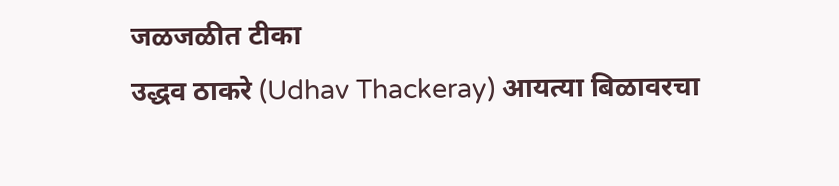जळजळीत टीका
उद्धव ठाकरे (Udhav Thackeray) आयत्या बिळावरचा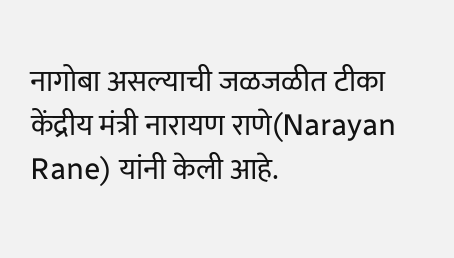नागोबा असल्याची जळजळीत टीका केंद्रीय मंत्री नारायण राणे(Narayan Rane) यांनी केली आहे.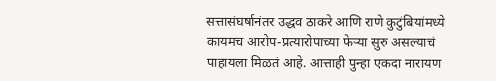सत्तासंघर्षानंतर उद्धव ठाकरे आणि राणे कुटुंबियांमध्ये कायमच आरोप-प्रत्यारोपाच्या फेऱ्या सुरु असल्याचं पाहायला मिळतं आहे. आत्ताही पुन्हा एकदा नारायण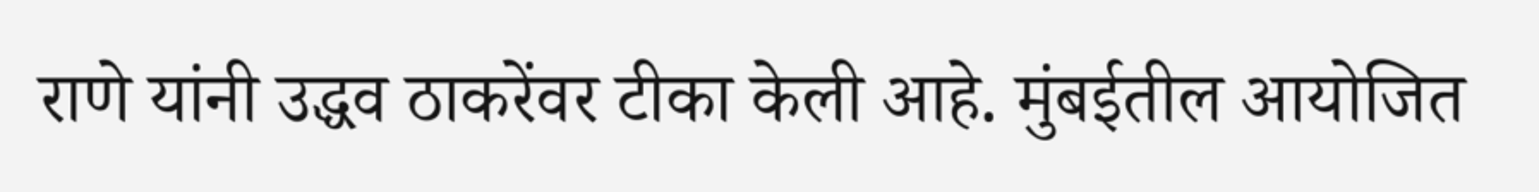राणे यांनी उद्धव ठाकरेंवर टीका केली आहे. मुंबईतील आयोजित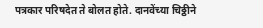पत्रकार परिषदेत ते बोलत होते. दानवेंच्या चिठ्ठीने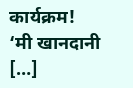कार्यक्रम! ‘मी खानदानी […]